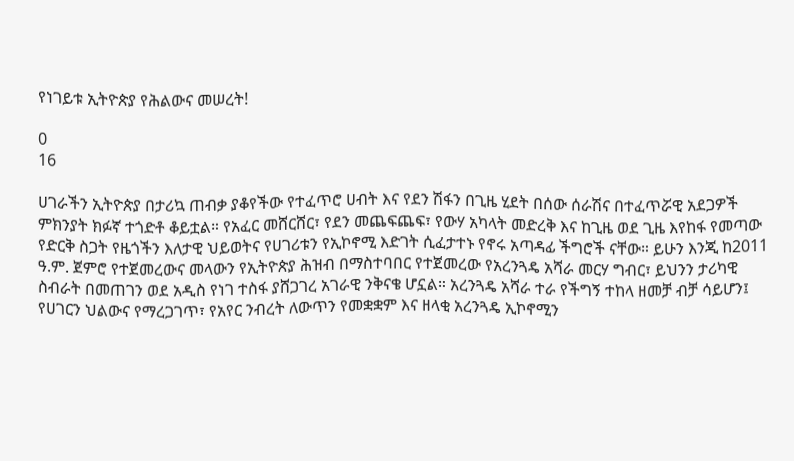የነገይቱ ኢትዮጵያ የሕልውና መሠረት!

0
16

ሀገራችን ኢትዮጵያ በታሪኳ ጠብቃ ያቆየችው የተፈጥሮ ሀብት እና የደን ሽፋን በጊዜ ሂደት በሰው ሰራሽና በተፈጥሯዊ አደጋዎች ምክንያት ክፉኛ ተጎድቶ ቆይቷል። የአፈር መሸርሸር፣ የደን መጨፍጨፍ፣ የውሃ አካላት መድረቅ እና ከጊዜ ወደ ጊዜ እየከፋ የመጣው የድርቅ ስጋት የዜጎችን እለታዊ ህይወትና የሀገሪቱን የኢኮኖሚ እድገት ሲፈታተኑ የኖሩ አጣዳፊ ችግሮች ናቸው። ይሁን እንጂ ከ2011 ዓ.ም. ጀምሮ የተጀመረውና መላውን የኢትዮጵያ ሕዝብ በማስተባበር የተጀመረው የአረንጓዴ አሻራ መርሃ ግብር፣ ይህንን ታሪካዊ ስብራት በመጠገን ወደ አዲስ የነገ ተስፋ ያሸጋገረ አገራዊ ንቅናቄ ሆኗል። አረንጓዴ አሻራ ተራ የችግኝ ተከላ ዘመቻ ብቻ ሳይሆን፤ የሀገርን ህልውና የማረጋገጥ፣ የአየር ንብረት ለውጥን የመቋቋም እና ዘላቂ አረንጓዴ ኢኮኖሚን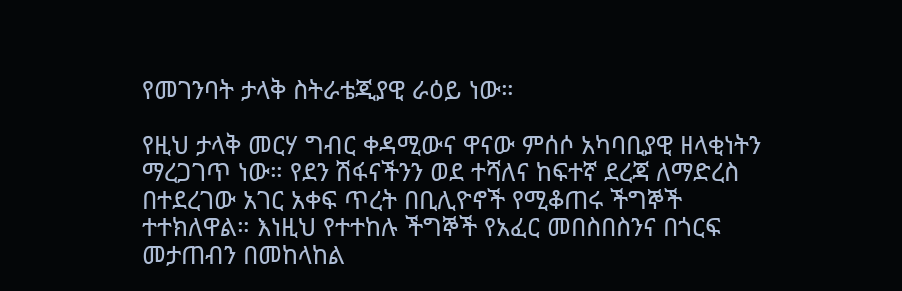የመገንባት ታላቅ ስትራቴጂያዊ ራዕይ ነው።

የዚህ ታላቅ መርሃ ግብር ቀዳሚውና ዋናው ምሰሶ አካባቢያዊ ዘላቂነትን ማረጋገጥ ነው። የደን ሽፋናችንን ወደ ተሻለና ከፍተኛ ደረጃ ለማድረስ በተደረገው አገር አቀፍ ጥረት በቢሊዮኖች የሚቆጠሩ ችግኞች ተተክለዋል። እነዚህ የተተከሉ ችግኞች የአፈር መበስበስንና በጎርፍ መታጠብን በመከላከል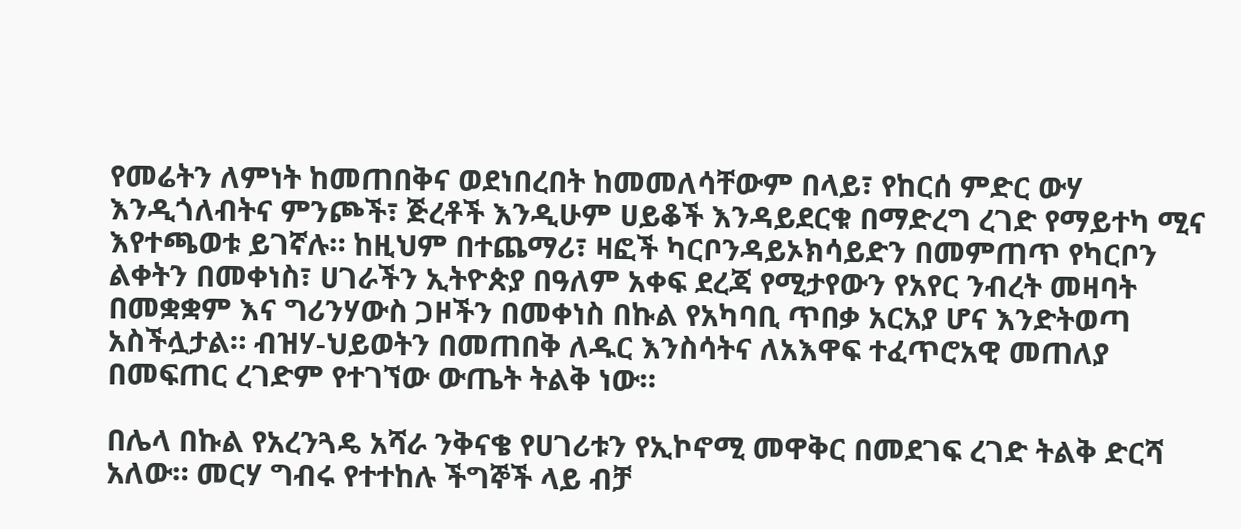የመሬትን ለምነት ከመጠበቅና ወደነበረበት ከመመለሳቸውም በላይ፣ የከርሰ ምድር ውሃ እንዲጎለብትና ምንጮች፣ ጅረቶች እንዲሁም ሀይቆች እንዳይደርቁ በማድረግ ረገድ የማይተካ ሚና እየተጫወቱ ይገኛሉ። ከዚህም በተጨማሪ፣ ዛፎች ካርቦንዳይኦክሳይድን በመምጠጥ የካርቦን ልቀትን በመቀነስ፣ ሀገራችን ኢትዮጵያ በዓለም አቀፍ ደረጃ የሚታየውን የአየር ንብረት መዛባት በመቋቋም እና ግሪንሃውስ ጋዞችን በመቀነስ በኩል የአካባቢ ጥበቃ አርአያ ሆና እንድትወጣ አስችሏታል። ብዝሃ-ህይወትን በመጠበቅ ለዱር እንስሳትና ለአእዋፍ ተፈጥሮአዊ መጠለያ በመፍጠር ረገድም የተገኘው ውጤት ትልቅ ነው።

በሌላ በኩል የአረንጓዴ አሻራ ንቅናቄ የሀገሪቱን የኢኮኖሚ መዋቅር በመደገፍ ረገድ ትልቅ ድርሻ አለው። መርሃ ግብሩ የተተከሉ ችግኞች ላይ ብቻ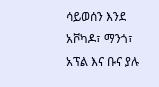ሳይወሰን እንደ አቮካዶ፣ ማንጎ፣ አፕል እና ቡና ያሉ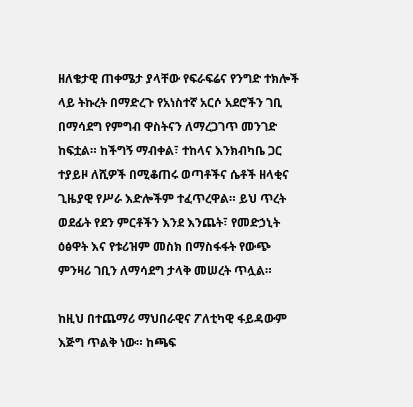ዘለቄታዊ ጠቀሜታ ያላቸው የፍራፍሬና የንግድ ተክሎች ላይ ትኩረት በማድረጉ የአነስተኛ አርሶ አደሮችን ገቢ በማሳደግ የምግብ ዋስትናን ለማረጋገጥ መንገድ ከፍቷል። ከችግኝ ማብቀል፣ ተከላና እንክብካቤ ጋር ተያይዞ ለሺዎች በሚቆጠሩ ወጣቶችና ሴቶች ዘላቂና ጊዜያዊ የሥራ እድሎችም ተፈጥረዋል። ይህ ጥረት ወደፊት የደን ምርቶችን እንደ እንጨት፣ የመድኃኒት ዕፅዋት እና የቱሪዝም መስክ በማስፋፋት የውጭ ምንዛሪ ገቢን ለማሳደግ ታላቅ መሠረት ጥሏል።

ከዚህ በተጨማሪ ማህበራዊና ፖለቲካዊ ፋይዳውም እጅግ ጥልቅ ነው። ከጫፍ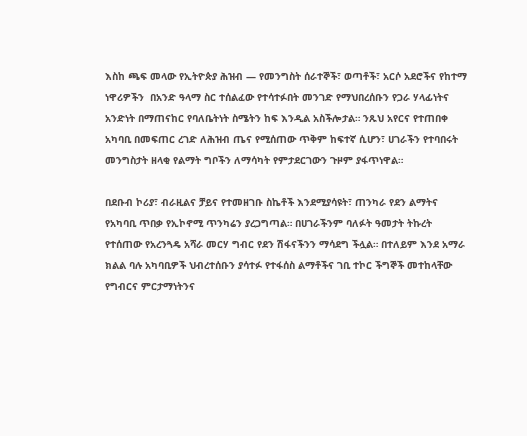እስከ ጫፍ መላው የኢትዮጵያ ሕዝብ — የመንግስት ሰራተኞች፣ ወጣቶች፣ አርሶ አደሮችና የከተማ ነዋሪዎችን  በአንድ ዓላማ ስር ተሰልፈው የተሳተፉበት መንገድ የማህበረሰቡን የጋራ ሃላፊነትና አንድነት በማጠናከር የባለቤትነት ስሜትን ከፍ እንዲል አስችሎታል። ንጹህ አየርና የተጠበቀ አካባቢ በመፍጠር ረገድ ለሕዝብ ጤና የሚሰጠው ጥቅም ከፍተኛ ሲሆን፣ ሀገራችን የተባበሩት መንግስታት ዘላቂ የልማት ግቦችን ለማሳካት የምታደርገውን ጉዞም ያፋጥነዋል።

በደቡብ ኮሪያ፣ ብራዚልና ቻይና የተመዘገቡ ስኬቶች እንደሚያሳዩት፣ ጠንካራ የደን ልማትና የአካባቢ ጥበቃ የኢኮኖሚ ጥንካሬን ያረጋግጣል። በሀገራችንም ባለፉት ዓመታት ትኩረት የተሰጠው የአረንጓዴ አሻራ መርሃ ግብር የደን ሽፋናችንን ማሳደግ ችሏል። በተለይም እንደ አማራ ክልል ባሉ አካባቢዎች ህብረተሰቡን ያሳተፉ የተፋሰስ ልማቶችና ገቢ ተኮር ችግኞች መተከላቸው የግብርና ምርታማነትንና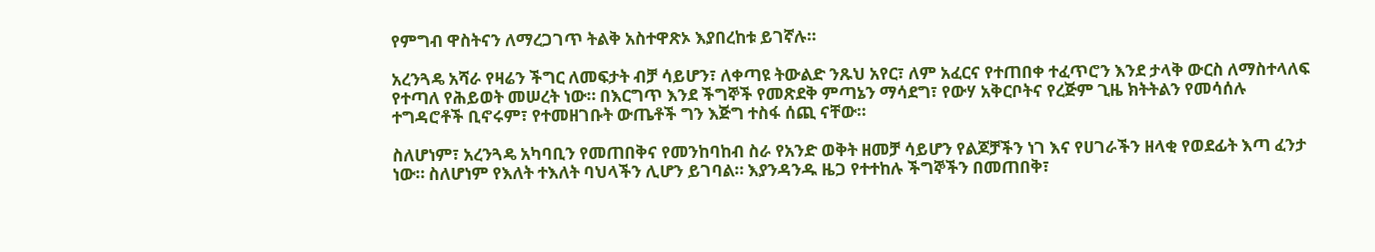የምግብ ዋስትናን ለማረጋገጥ ትልቅ አስተዋጽኦ እያበረከቱ ይገኛሉ።

አረንጓዴ አሻራ የዛሬን ችግር ለመፍታት ብቻ ሳይሆን፣ ለቀጣዩ ትውልድ ንጹህ አየር፣ ለም አፈርና የተጠበቀ ተፈጥሮን እንደ ታላቅ ውርስ ለማስተላለፍ የተጣለ የሕይወት መሠረት ነው። በእርግጥ እንደ ችግኞች የመጽደቅ ምጣኔን ማሳደግ፣ የውሃ አቅርቦትና የረጅም ጊዜ ክትትልን የመሳሰሉ ተግዳሮቶች ቢኖሩም፣ የተመዘገቡት ውጤቶች ግን እጅግ ተስፋ ሰጪ ናቸው።

ስለሆነም፣ አረንጓዴ አካባቢን የመጠበቅና የመንከባከብ ስራ የአንድ ወቅት ዘመቻ ሳይሆን የልጆቻችን ነገ እና የሀገራችን ዘላቂ የወደፊት እጣ ፈንታ ነው። ስለሆነም የእለት ተእለት ባህላችን ሊሆን ይገባል። እያንዳንዱ ዜጋ የተተከሉ ችግኞችን በመጠበቅ፣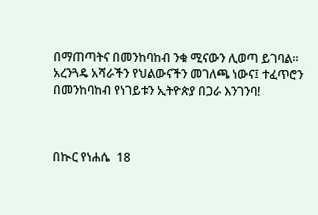በማጠጣትና በመንከባከብ ንቁ ሚናውን ሊወጣ ይገባል። አረንጓዴ አሻራችን የህልውናችን መገለጫ ነውና፤ ተፈጥሮን በመንከባከብ የነገይቱን ኢትዮጵያ በጋራ እንገንባ!



በኲር የነሐሴ  18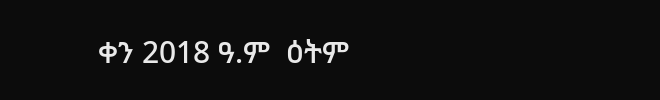ቀን 2018 ዓ.ም  ዕትም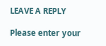LEAVE A REPLY

Please enter your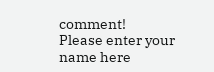comment!
Please enter your name here